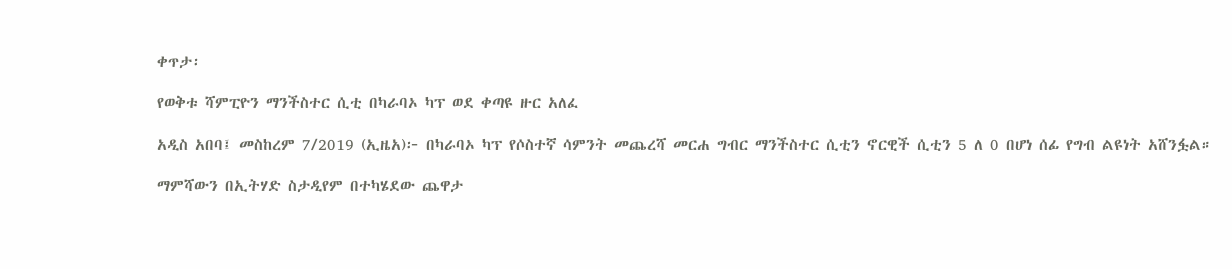ቀጥታ፡

የወቅቱ ሻምፒዮን ማንችስተር ሲቲ በካራባኦ ካፕ ወደ ቀጣዩ ዙር አለፈ

አዲስ አበባ፤ መስከረም 7/2019 (ኢዜአ)፦ በካራባኦ ካፕ የሶስተኛ ሳምንት መጨረሻ መርሐ ግብር ማንችስተር ሲቲን ኖርዊች ሲቲን 5 ለ 0 በሆነ ሰፊ የግብ ልዩነት አሸንፏል።

ማምሻውን በኢትሃድ ስታዲየም በተካሄደው ጨዋታ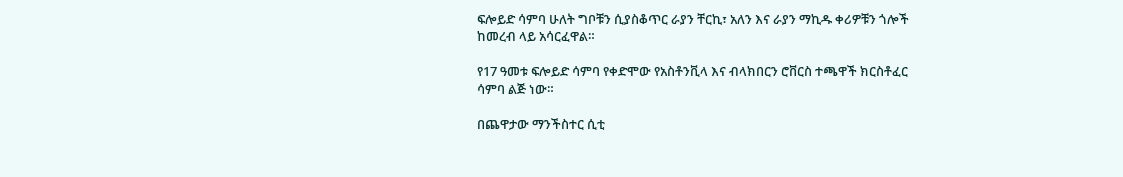ፍሎይድ ሳምባ ሁለት ግቦቹን ሲያስቆጥር ራያን ቸርኪ፣ አለን እና ራያን ማኪዱ ቀሪዎቹን ጎሎች ከመረብ ላይ አሳርፈዋል።

የ17 ዓመቱ ፍሎይድ ሳምባ የቀድሞው የአስቶንቪላ እና ብላክበርን ሮቨርስ ተጫዋች ክርስቶፈር ሳምባ ልጅ ነው።

በጨዋታው ማንችስተር ሲቲ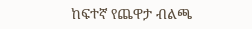ከፍተኛ የጨዋታ ብልጫ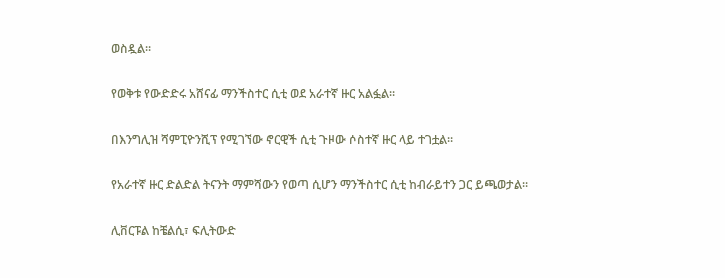ወስዷል።

የወቅቱ የውድድሩ አሸናፊ ማንችስተር ሲቲ ወደ አራተኛ ዙር አልፏል።

በእንግሊዝ ሻምፒዮንሺፕ የሚገኘው ኖርዊች ሲቲ ጉዞው ሶስተኛ ዙር ላይ ተገቷል።

የአራተኛ ዙር ድልድል ትናንት ማምሻውን የወጣ ሲሆን ማንችስተር ሲቲ ከብራይተን ጋር ይጫወታል።

ሊቨርፑል ከቼልሲ፣ ፍሊትውድ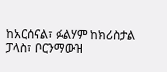ከአርሰናል፣ ፉልሃም ከክሪስታል ፓላስ፣ ቦርንማውዝ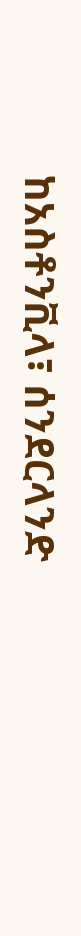ከአስቶንቪላ፣ ሰንደርላንድ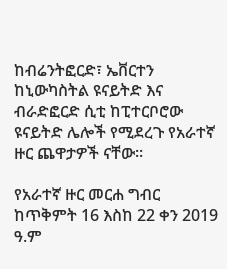ከብሬንትፎርድ፣ ኤቨርተን ከኒውካስትል ዩናይትድ እና ብራድፎርድ ሲቲ ከፒተርቦሮው ዩናይትድ ሌሎች የሚደረጉ የአራተኛ ዙር ጨዋታዎች ናቸው።

የአራተኛ ዙር መርሐ ግብር ከጥቅምት 16 እስከ 22 ቀን 2019 ዓ.ም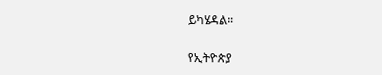ይካሄዳል።

የኢትዮጵያ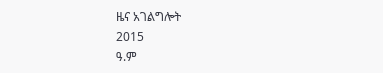ዜና አገልግሎት
2015
ዓ.ም